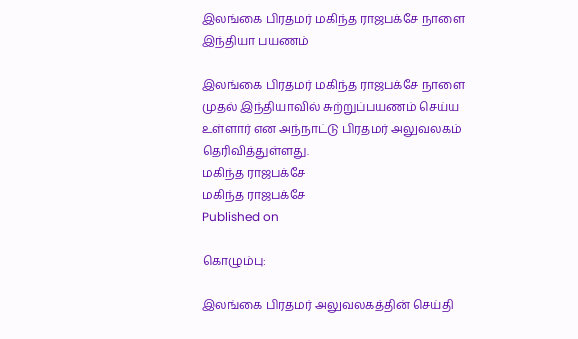இலங்கை பிரதமர் மகிந்த ராஜபக்சே நாளை இந்தியா பயணம்

இலங்கை பிரதமர் மகிந்த ராஜபக்சே நாளை முதல் இந்தியாவில் சுற்றுப்பயணம் செய்ய உள்ளார் என அந்நாட்டு பிரதமர் அலுவலகம் தெரிவித்துள்ளது.
மகிந்த ராஜபக்சே
மகிந்த ராஜபக்சே
Published on

கொழும்பு:

இலங்கை பிரதமர் அலுவலகத்தின் செய்தி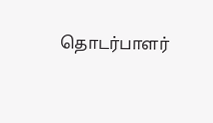தொடர்பாளர்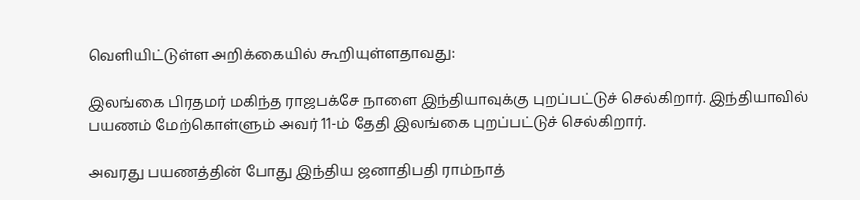வெளியிட்டுள்ள அறிக்கையில் கூறியுள்ளதாவது:

இலங்கை பிரதமர் மகிந்த ராஜபக்சே நாளை இந்தியாவுக்கு புறப்பட்டுச் செல்கிறார். இந்தியாவில் பயணம் மேற்கொள்ளும் அவர் 11-ம் தேதி இலங்கை புறப்பட்டுச் செல்கிறார்.

அவரது பயணத்தின் போது இந்திய ஜனாதிபதி ராம்நாத்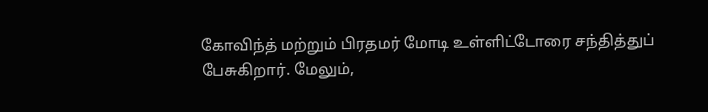கோவிந்த் மற்றும் பிரதமர் மோடி உள்ளிட்டோரை சந்தித்துப் பேசுகிறார். மேலும்,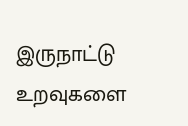இருநாட்டு உறவுகளை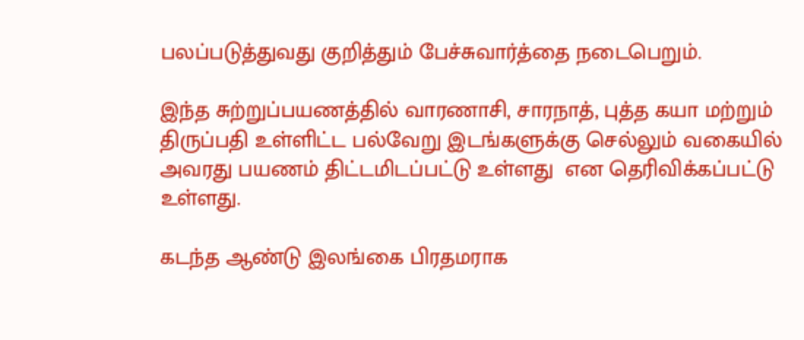பலப்படுத்துவது குறித்தும் பேச்சுவார்த்தை நடைபெறும்.

இந்த சுற்றுப்பயணத்தில் வாரணாசி, சாரநாத், புத்த கயா மற்றும் திருப்பதி உள்ளிட்ட பல்வேறு இடங்களுக்கு செல்லும் வகையில் அவரது பயணம் திட்டமிடப்பட்டு உள்ளது  என தெரிவிக்கப்பட்டு உள்ளது.

கடந்த ஆண்டு இலங்கை பிரதமராக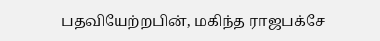பதவியேற்றபின், மகிந்த ராஜபக்சே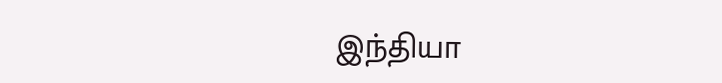இந்தியா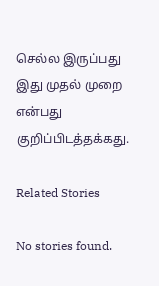செல்ல இருப்பது இது முதல் முறை என்பது குறிப்பிடத்தக்கது.

Related Stories

No stories found.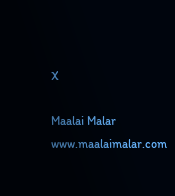X

Maalai Malar
www.maalaimalar.com